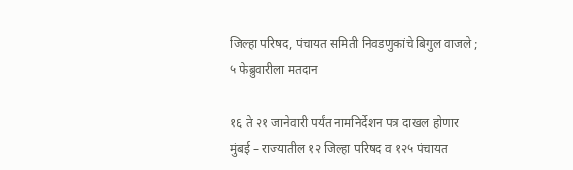जिल्हा परिषद, पंचायत समिती निवडणुकांचे बिगुल वाजले ; ५ फेब्रुवारीला मतदान

१६ ते २१ जानेवारी पर्यंत नामनिर्देशन पत्र दाखल होणार मुंबई – राज्यातील १२ जिल्हा परिषद व १२५ पंचायत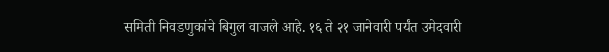समिती निवडणुकांचे बिगुल वाजले आहे. १६ ते २१ जानेवारी पर्यंत उमेदवारी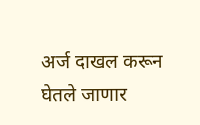अर्ज दाखल करून घेतले जाणार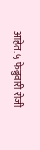आहेत. ५ फेब्रुवारी रोजी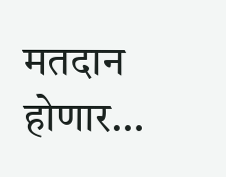मतदान होणार…